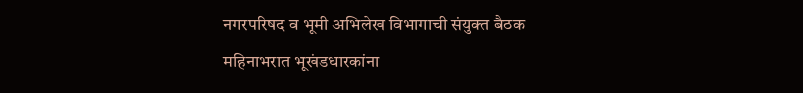नगरपरिषद व भूमी अभिलेख विभागाची संयुक्त बैठक
महिनाभरात भूखंडधारकांना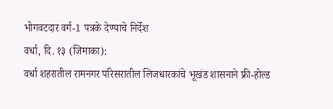भोगवटदार वर्ग-1 पत्रके देण्याचे निर्देश
वर्धा, दि. १३ (जिमाका):
वर्धा शहरातील रामनगर परिसरातील लिजधारकांचे भूखंड शासनाने फ्री-होल्ड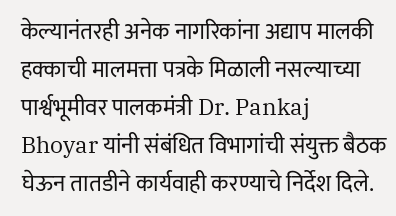केल्यानंतरही अनेक नागरिकांना अद्याप मालकी हक्काची मालमत्ता पत्रके मिळाली नसल्याच्या पार्श्वभूमीवर पालकमंत्री Dr. Pankaj Bhoyar यांनी संबंधित विभागांची संयुक्त बैठक घेऊन तातडीने कार्यवाही करण्याचे निर्देश दिले.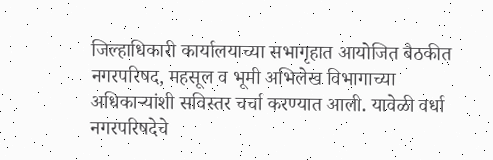जिल्हाधिकारी कार्यालयाच्या सभागृहात आयोजित बैठकीत नगरपरिषद, महसूल व भूमी अभिलेख विभागाच्या अधिकाऱ्यांशी सविस्तर चर्चा करण्यात आली. यावेळी वर्धा नगरपरिषदेचे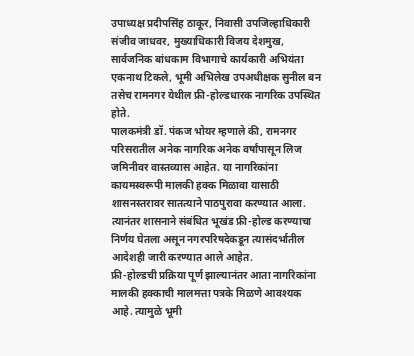उपाध्यक्ष प्रदीपसिंह ठाकूर, निवासी उपजिल्हाधिकारी संजीव जाधवर, मुख्याधिकारी विजय देशमुख, सार्वजनिक बांधकाम विभागाचे कार्यकारी अभियंता एकनाथ टिकले, भूमी अभिलेख उपअधीक्षक सुनील बन तसेच रामनगर येथील फ्री-होल्डधारक नागरिक उपस्थित होते.
पालकमंत्री डॉ. पंकज भोयर म्हणाले की, रामनगर परिसरातील अनेक नागरिक अनेक वर्षांपासून लिज जमिनीवर वास्तव्यास आहेत. या नागरिकांना कायमस्वरूपी मालकी हक्क मिळावा यासाठी शासनस्तरावर सातत्याने पाठपुरावा करण्यात आला. त्यानंतर शासनाने संबंधित भूखंड फ्री-होल्ड करण्याचा निर्णय घेतला असून नगरपरिषदेकडून त्यासंदर्भातील आदेशही जारी करण्यात आले आहेत.
फ्री-होल्डची प्रक्रिया पूर्ण झाल्यानंतर आता नागरिकांना मालकी हक्काची मालमत्ता पत्रके मिळणे आवश्यक आहे. त्यामुळे भूमी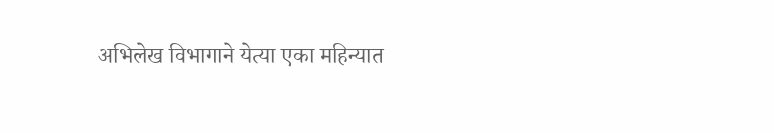अभिलेख विभागाने येत्या एका महिन्यात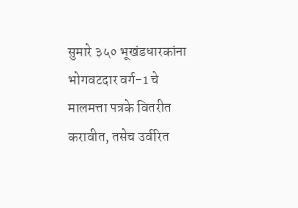सुमारे ३५० भूखंडधारकांना भोगवटदार वर्ग-1 चे मालमत्ता पत्रके वितरीत करावीत, तसेच उर्वरित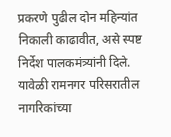प्रकरणे पुढील दोन महिन्यांत निकाली काढावीत, असे स्पष्ट निर्देश पालकमंत्र्यांनी दिले.
यावेळी रामनगर परिसरातील नागरिकांच्या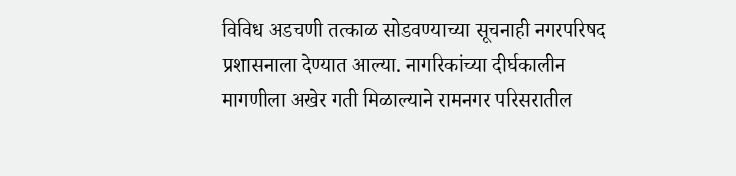विविध अडचणी तत्काळ सोडवण्याच्या सूचनाही नगरपरिषद प्रशासनाला देण्यात आल्या. नागरिकांच्या दीर्घकालीन मागणीला अखेर गती मिळाल्याने रामनगर परिसरातील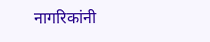नागरिकांनी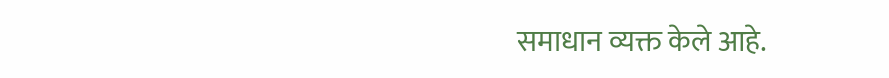समाधान व्यक्त केले आहे.